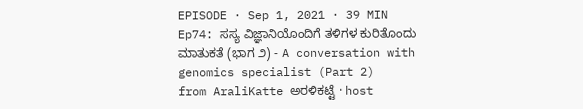EPISODE · Sep 1, 2021 · 39 MIN
Ep74: ಸಸ್ಯ ವಿಜ್ಞಾನಿಯೊಂದಿಗೆ ತಳಿಗಳ ಕುರಿತೊಂದು ಮಾತುಕತೆ (ಭಾಗ ೨) - A conversation with genomics specialist (Part 2)
from AraliKatte ಅರಳಿಕಟ್ಟೆ · host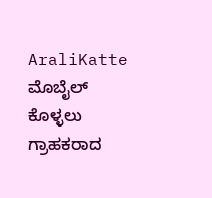AraliKatte
ಮೊಬೈಲ್ ಕೊಳ್ಳಲು ಗ್ರಾಹಕರಾದ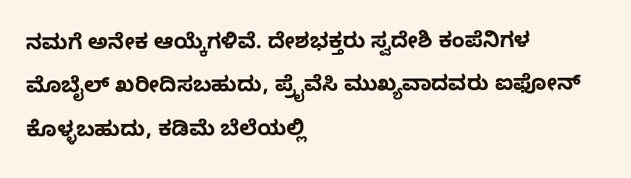ನಮಗೆ ಅನೇಕ ಆಯ್ಕೆಗಳಿವೆ. ದೇಶಭಕ್ತರು ಸ್ವದೇಶಿ ಕಂಪೆನಿಗಳ ಮೊಬೈಲ್ ಖರೀದಿಸಬಹುದು, ಪ್ರೈವೆಸಿ ಮುಖ್ಯವಾದವರು ಐಫೋನ್ ಕೊಳ್ಳಬಹುದು, ಕಡಿಮೆ ಬೆಲೆಯಲ್ಲಿ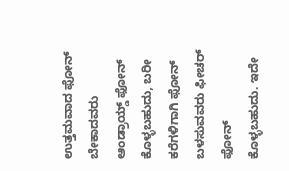ಉತ್ತಮವಾದ ಫೋನ್ ಬೇಕಾದವರು ಆಂಡ್ರಾಯ್ಡ್ ಫೋನ್ ಕೊಳ್ಳಬಹುದು, ಬರೀ ಕರೆಗಳಿಗಾಗಿ ಫೋನ್ ಬಳಸುವವರು ಫೀಚರ್ ಫೋನ್ ಕೊಳ್ಳಬಹುದು. ಇದೇ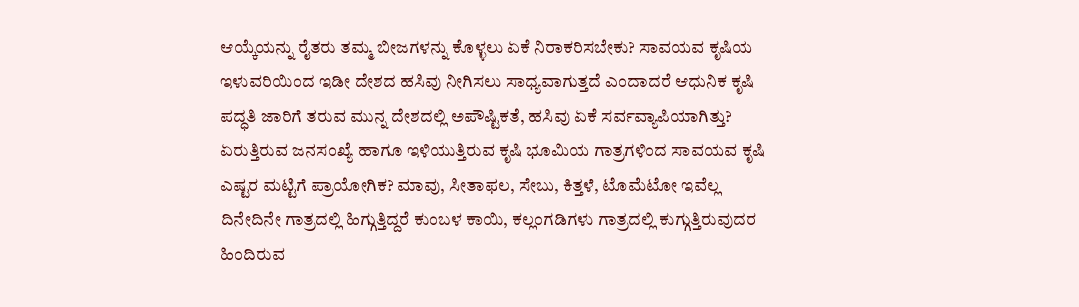ಆಯ್ಕೆಯನ್ನು ರೈತರು ತಮ್ಮ ಬೀಜಗಳನ್ನು ಕೊಳ್ಳಲು ಏಕೆ ನಿರಾಕರಿಸಬೇಕು? ಸಾವಯವ ಕೃಷಿಯ ಇಳುವರಿಯಿಂದ ಇಡೀ ದೇಶದ ಹಸಿವು ನೀಗಿಸಲು ಸಾಧ್ಯವಾಗುತ್ತದೆ ಎಂದಾದರೆ ಆಧುನಿಕ ಕೃಷಿ ಪದ್ಧತಿ ಜಾರಿಗೆ ತರುವ ಮುನ್ನ ದೇಶದಲ್ಲಿ ಅಪೌಷ್ಟಿಕತೆ, ಹಸಿವು ಏಕೆ ಸರ್ವವ್ಯಾಪಿಯಾಗಿತ್ತು? ಏರುತ್ತಿರುವ ಜನಸಂಖ್ಯೆ ಹಾಗೂ ಇಳಿಯುತ್ತಿರುವ ಕೃಷಿ ಭೂಮಿಯ ಗಾತ್ರಗಳಿಂದ ಸಾವಯವ ಕೃಷಿ ಎಷ್ಟರ ಮಟ್ಟಿಗೆ ಪ್ರಾಯೋಗಿಕ? ಮಾವು, ಸೀತಾಫಲ, ಸೇಬು, ಕಿತ್ತಳೆ, ಟೊಮೆಟೋ ಇವೆಲ್ಲ ದಿನೇದಿನೇ ಗಾತ್ರದಲ್ಲಿ ಹಿಗ್ಗುತ್ತಿದ್ದರೆ ಕುಂಬಳ ಕಾಯಿ, ಕಲ್ಲಂಗಡಿಗಳು ಗಾತ್ರದಲ್ಲಿ ಕುಗ್ಗುತ್ತಿರುವುದರ ಹಿಂದಿರುವ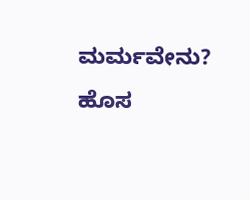ಮರ್ಮವೇನು? ಹೊಸ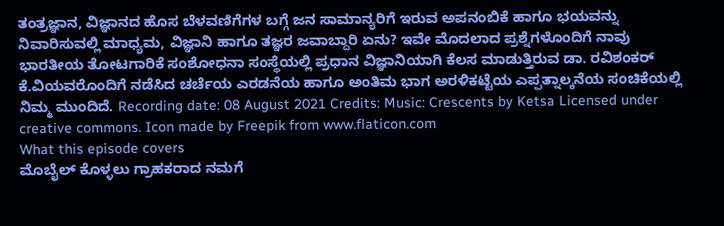ತಂತ್ರಜ್ಞಾನ, ವಿಜ್ಞಾನದ ಹೊಸ ಬೆಳವಣಿಗೆಗಳ ಬಗ್ಗೆ ಜನ ಸಾಮಾನ್ಯರಿಗೆ ಇರುವ ಅಪನಂಬಿಕೆ ಹಾಗೂ ಭಯವನ್ನು ನಿವಾರಿಸುವಲ್ಲಿ ಮಾಧ್ಯಮ, ವಿಜ್ಞಾನಿ ಹಾಗೂ ತಜ್ಞರ ಜವಾಬ್ದಾರಿ ಏನು? ಇವೇ ಮೊದಲಾದ ಪ್ರಶ್ನೆಗಳೊಂದಿಗೆ ನಾವು ಭಾರತೀಯ ತೋಟಗಾರಿಕೆ ಸಂಶೋಧನಾ ಸಂಸ್ಥೆಯಲ್ಲಿ ಪ್ರಧಾನ ವಿಜ್ಞಾನಿಯಾಗಿ ಕೆಲಸ ಮಾಡುತ್ತಿರುವ ಡಾ. ರವಿಶಂಕರ್ ಕೆ.ವಿಯವರೊಂದಿಗೆ ನಡೆಸಿದ ಚರ್ಚೆಯ ಎರಡನೆಯ ಹಾಗೂ ಅಂತಿಮ ಭಾಗ ಅರಳಿಕಟ್ಟೆಯ ಎಪ್ಪತ್ನಾಲ್ಕನೆಯ ಸಂಚಿಕೆಯಲ್ಲಿ ನಿಮ್ಮ ಮುಂದಿದೆ. Recording date: 08 August 2021 Credits: Music: Crescents by Ketsa Licensed under creative commons. Icon made by Freepik from www.flaticon.com
What this episode covers
ಮೊಬೈಲ್ ಕೊಳ್ಳಲು ಗ್ರಾಹಕರಾದ ನಮಗೆ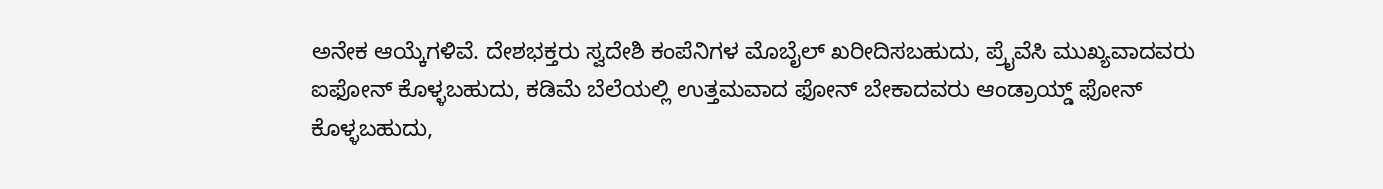ಅನೇಕ ಆಯ್ಕೆಗಳಿವೆ. ದೇಶಭಕ್ತರು ಸ್ವದೇಶಿ ಕಂಪೆನಿಗಳ ಮೊಬೈಲ್ ಖರೀದಿಸಬಹುದು, ಪ್ರೈವೆಸಿ ಮುಖ್ಯವಾದವರು ಐಫೋನ್ ಕೊಳ್ಳಬಹುದು, ಕಡಿಮೆ ಬೆಲೆಯಲ್ಲಿ ಉತ್ತಮವಾದ ಫೋನ್ ಬೇಕಾದವರು ಆಂಡ್ರಾಯ್ಡ್ ಫೋನ್ ಕೊಳ್ಳಬಹುದು,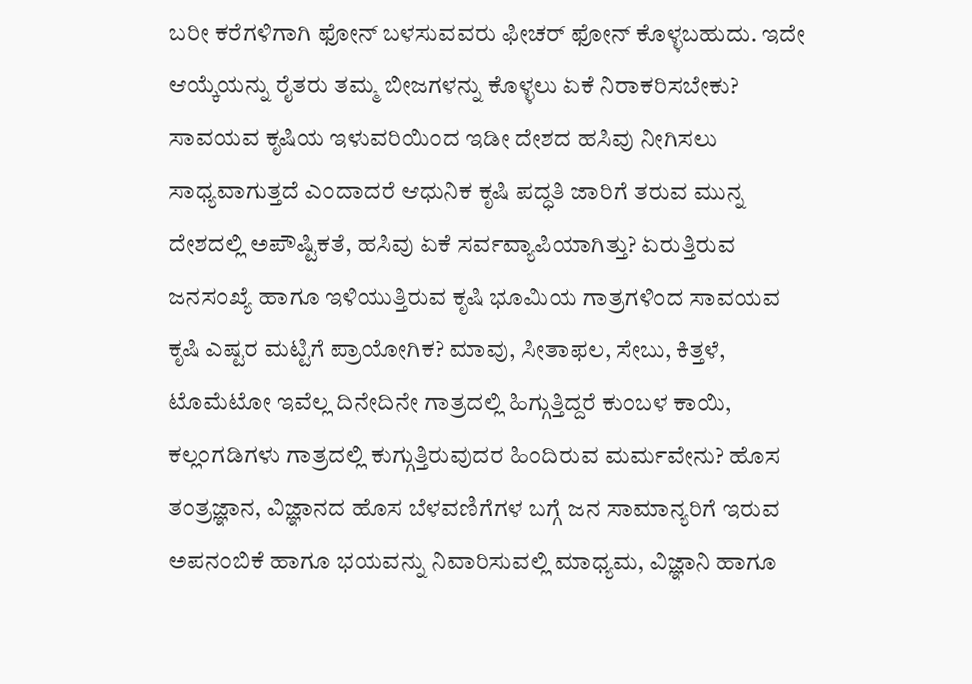ಬರೀ ಕರೆಗಳಿಗಾಗಿ ಫೋನ್ ಬಳಸುವವರು ಫೀಚರ್ ಫೋನ್ ಕೊಳ್ಳಬಹುದು. ಇದೇ ಆಯ್ಕೆಯನ್ನು ರೈತರು ತಮ್ಮ ಬೀಜಗಳನ್ನು ಕೊಳ್ಳಲು ಏಕೆ ನಿರಾಕರಿಸಬೇಕು? ಸಾವಯವ ಕೃಷಿಯ ಇಳುವರಿಯಿಂದ ಇಡೀ ದೇಶದ ಹಸಿವು ನೀಗಿಸಲು ಸಾಧ್ಯವಾಗುತ್ತದೆ ಎಂದಾದರೆ ಆಧುನಿಕ ಕೃಷಿ ಪದ್ಧತಿ ಜಾರಿಗೆ ತರುವ ಮುನ್ನ ದೇಶದಲ್ಲಿ ಅಪೌಷ್ಟಿಕತೆ, ಹಸಿವು ಏಕೆ ಸರ್ವವ್ಯಾಪಿಯಾಗಿತ್ತು? ಏರುತ್ತಿರುವ ಜನಸಂಖ್ಯೆ ಹಾಗೂ ಇಳಿಯುತ್ತಿರುವ ಕೃಷಿ ಭೂಮಿಯ ಗಾತ್ರಗಳಿಂದ ಸಾವಯವ ಕೃಷಿ ಎಷ್ಟರ ಮಟ್ಟಿಗೆ ಪ್ರಾಯೋಗಿಕ? ಮಾವು, ಸೀತಾಫಲ, ಸೇಬು, ಕಿತ್ತಳೆ, ಟೊಮೆಟೋ ಇವೆಲ್ಲ ದಿನೇದಿನೇ ಗಾತ್ರದಲ್ಲಿ ಹಿಗ್ಗುತ್ತಿದ್ದರೆ ಕುಂಬಳ ಕಾಯಿ, ಕಲ್ಲಂಗಡಿಗಳು ಗಾತ್ರದಲ್ಲಿ ಕುಗ್ಗುತ್ತಿರುವುದರ ಹಿಂದಿರುವ ಮರ್ಮವೇನು? ಹೊಸ ತಂತ್ರಜ್ಞಾನ, ವಿಜ್ಞಾನದ ಹೊಸ ಬೆಳವಣಿಗೆಗಳ ಬಗ್ಗೆ ಜನ ಸಾಮಾನ್ಯರಿಗೆ ಇರುವ ಅಪನಂಬಿಕೆ ಹಾಗೂ ಭಯವನ್ನು ನಿವಾರಿಸುವಲ್ಲಿ ಮಾಧ್ಯಮ, ವಿಜ್ಞಾನಿ ಹಾಗೂ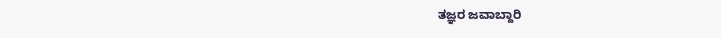ತಜ್ಞರ ಜವಾಬ್ದಾರಿ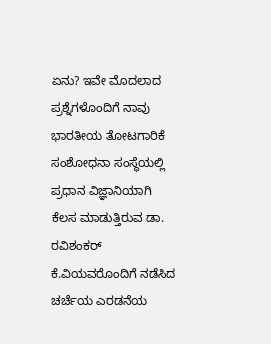ಏನು? ಇವೇ ಮೊದಲಾದ ಪ್ರಶ್ನೆಗಳೊಂದಿಗೆ ನಾವು ಭಾರತೀಯ ತೋಟಗಾರಿಕೆ ಸಂಶೋಧನಾ ಸಂಸ್ಥೆಯಲ್ಲಿ ಪ್ರಧಾನ ವಿಜ್ಞಾನಿಯಾಗಿ ಕೆಲಸ ಮಾಡುತ್ತಿರುವ ಡಾ. ರವಿಶಂಕರ್ ಕೆ.ವಿಯವರೊಂದಿಗೆ ನಡೆಸಿದ ಚರ್ಚೆಯ ಎರಡನೆಯ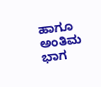ಹಾಗೂ ಅಂತಿಮ ಭಾಗ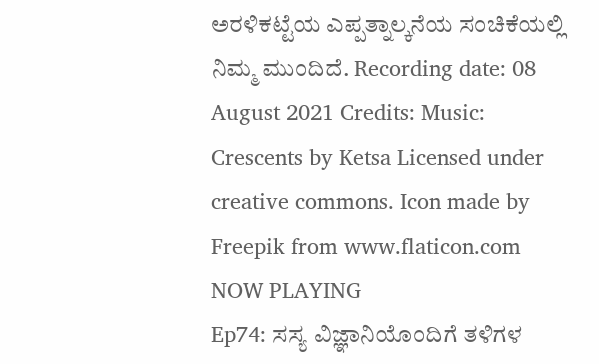ಅರಳಿಕಟ್ಟೆಯ ಎಪ್ಪತ್ನಾಲ್ಕನೆಯ ಸಂಚಿಕೆಯಲ್ಲಿ ನಿಮ್ಮ ಮುಂದಿದೆ. Recording date: 08 August 2021 Credits: Music: Crescents by Ketsa Licensed under creative commons. Icon made by Freepik from www.flaticon.com
NOW PLAYING
Ep74: ಸಸ್ಯ ವಿಜ್ಞಾನಿಯೊಂದಿಗೆ ತಳಿಗಳ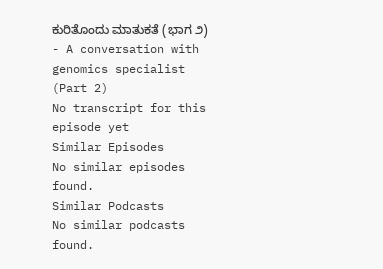ಕುರಿತೊಂದು ಮಾತುಕತೆ (ಭಾಗ ೨) - A conversation with genomics specialist (Part 2)
No transcript for this episode yet
Similar Episodes
No similar episodes found.
Similar Podcasts
No similar podcasts found.